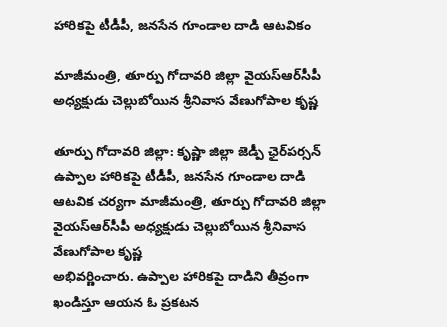హారికపై టీడీపీ, జనసేన గూండాల దాడి ఆటవికం

మాజీమంత్రి, తూర్పు గోదావరి జిల్లా వైయ‌స్ఆర్‌సీపీ అధ్యక్షుడు చెల్లుబోయిన శ్రీనివాస వేణుగోపాల కృష్ణ

తూర్పు గోదావ‌రి జిల్లా: కృష్ణా జిల్లా జెడ్పీ ఛైర్‌పర్సన్‌ ఉప్పాల హారికపై టీడీపీ, జనసేన గూండాల దాడి ఆటవిక చ‌ర్య‌గా మాజీమంత్రి, తూర్పు గోదావరి జిల్లా వైయ‌స్ఆర్‌సీపీ అధ్యక్షుడు చెల్లుబోయిన శ్రీనివాస వేణుగోపాల కృష్ణ
అభివ‌ర్ణించారు. ఉప్పాల హారికపై దాడిని తీవ్రంగా ఖండిస్తూ ఆయ‌న ఓ ప్ర‌క‌ట‌న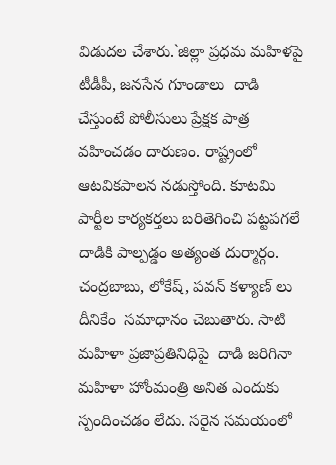విడుద‌ల చేశారు.`జిల్లా ప్రధమ మహిళపై టీడీపీ, జనసేన గూండాలు  దాడి చేస్తుంటే పోలీసులు ప్రేక్షక పాత్ర వహించడం దారుణం. రాష్ట్రంలో ఆటవికపాలన నడుస్తోంది. కూటమి పార్టీల కార్యకర్తలు బరితెగించి పట్టపగలే దాడికి పాల్పడ్డం అత్యంత దుర్మార్గం. చంద్రబాబు, లోకేష్‌, పవన్‌ కళ్యాణ్‌ లు దీనికేం  సమాధానం చెబుతారు. సాటి మహిళా ప్రజాప్రతినిధిపై  దాడి జరిగినా మహిళా హోంమంత్రి అనిత ఎందుకు స్పందించడం లేదు. సరైన సమయంలో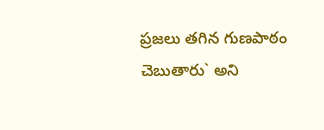ప్రజలు తగిన గుణపాఠం చెబుతారు` అని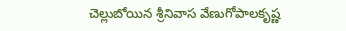చెల్లుబోయిన శ్రీనివాస వేణుగోపాలకృష్ణ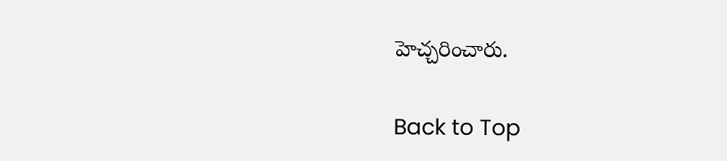హెచ్చ‌రించారు.

Back to Top